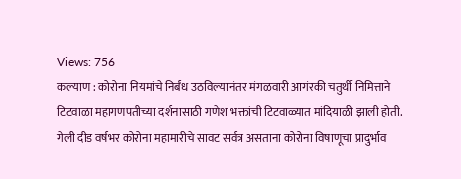Views: 756
कल्याण : कोरोना नियमांचे निर्बंध उठविल्यानंतर मंगळवारी आगंरकी चतुर्थी निमित्ताने टिटवाळा महागणपतीच्या दर्शनासाठी गणेश भक्तांची टिटवाळ्यात मांदियाळी झाली होती.
गेली दीड वर्षभर कोरोना महामारीचे सावट सर्वत्र असताना कोरोना विषाणूचा प्रादुर्भाव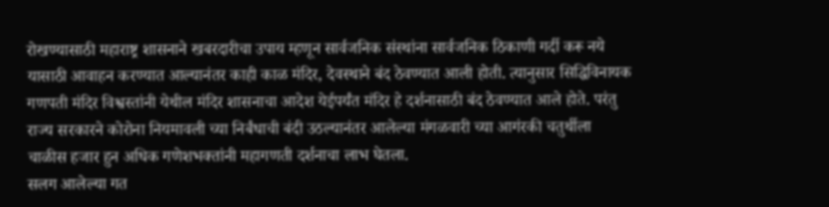रोखण्यासाठी महाराष्ट्र शासनाने खबरदारीचा उपाय म्हणून सार्वजनिक संस्थांना सार्वजनिक ठिकाणी गर्दी करू नये यासाठी आवाहन करण्यात आल्यानंतर काही काळ मंदिर, देवस्थाने बंद ठेवण्यात आली होती. त्यानुसार सिद्धिविनायक गणपती मंदिर विश्वस्तांनी येथील मंदिर शासनाचा आदेश येईपर्यंत मंदिर हे दर्शनासाठी बंद ठेवण्यात आले होते. परंतु राज्य सरकारने कोरोना नियमावली च्या निर्बंधाची बंदी उठल्यानंतर आलेल्या मंगळवारी च्या आगंरकी चतुर्थीला चाळीस हजार हुन अधिक गणेशभक्तांनी महागणती दर्शनाचा लाभ घेतला.
सलग आलेल्या गत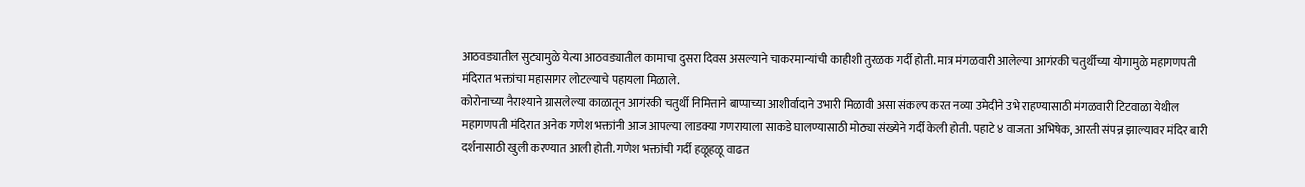आठवड्यातील सुट्यामुळे येत्या आठवड्यातील कामाचा दुसरा दिवस असल्याने चाकरमान्यांची काहीशी तुरळक गर्दी होती. मात्र मंगळवारी आलेल्या आगंरकी चतुर्थीच्या योगामुळे महागणपती मंदिरात भक्तांचा महासागर लोटल्याचे पहायला मिळाले.
कोरोनाच्या नैराश्याने ग्रासलेल्या काळातून आगंरकी चतुर्थी निमित्ताने बाप्पाच्या आशीर्वादाने उभारी मिळावी असा संकल्प करत नव्या उमेदीने उभे राहण्यासाठी मंगळवारी टिटवाळा येथील महागणपती मंदिरात अनेक गणेश भक्तांनी आज आपल्या लाडक्या गणरायाला साकडे घालण्यासाठी मोठ्या संख्येने गर्दी केली होती. पहाटे ४ वाजता अभिषेक, आरती संपन्न झाल्यावर मंदिर बारी दर्शनासाठी खुली करण्यात आली होती. गणेश भक्तांची गर्दी हळूहळू वाढत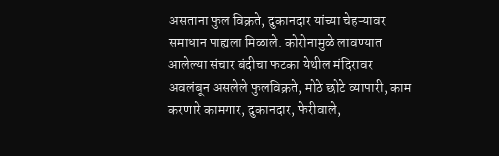असताना फुल विक्रते, दुकानदार यांच्या चेहऱ्यावर समाधान पाह्यला मिळाले. कोरोनामुळे लावण्यात आलेल्या संचार बंदीचा फटका येथील मंदिरावर अवलंबून असलेले फुलविक्रते, मोठे छोटे व्यापारी, काम करणारे कामगार, दुकानदार, फेरीवाले,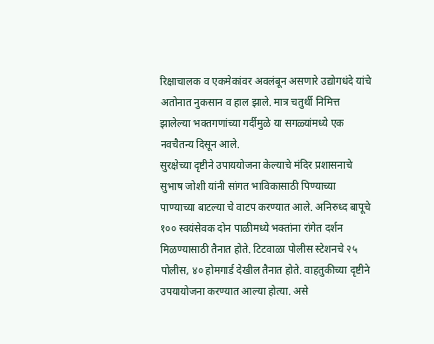रिक्षाचालक व एकमेकांवर अवलंबून असणारे उद्योगधंदे यांचे अतोनात नुकसान व हाल झाले. मात्र चतुर्थी निमित्त झालेल्या भक्तगणांच्या गर्दीमुळे या सगळ्यांमध्ये एक नवचैतन्य दिसून आले.
सुरक्षेच्या दृष्टीने उपाययोजना केल्याचे मंदिर प्रशासनाचे सुभाष जोशी यांनी सांगत भाविकासाठी पिण्याच्या पाण्याच्या बाटल्या चे वाटप करण्यात आले. अनिरुध्द बापूचे १०० स्वयंसेवक दोन पाळीमध्ये भक्तांना रांगेत दर्शन मिळण्यासाठी तैनात होते. टिटवाळा पोलीस स्टेशनचे २५ पोलीस, ४० होमगार्ड देखील तैनात होते. वाहतुकीच्या दृष्टीने उपयायोजना करण्यात आल्या होत्या. असे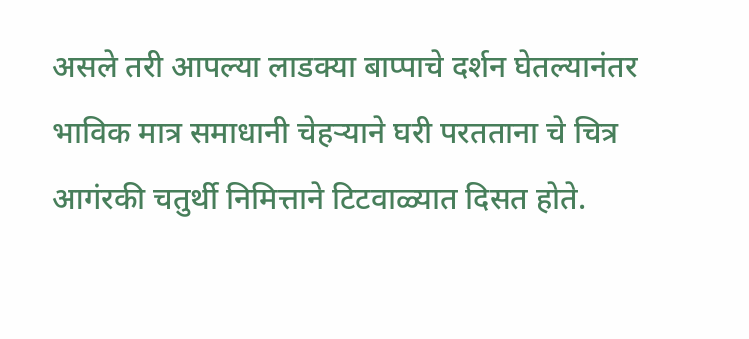असले तरी आपल्या लाडक्या बाप्पाचे दर्शन घेतल्यानंतर भाविक मात्र समाधानी चेहऱ्याने घरी परतताना चे चित्र आगंरकी चतुर्थी निमित्ताने टिटवाळ्यात दिसत होते.